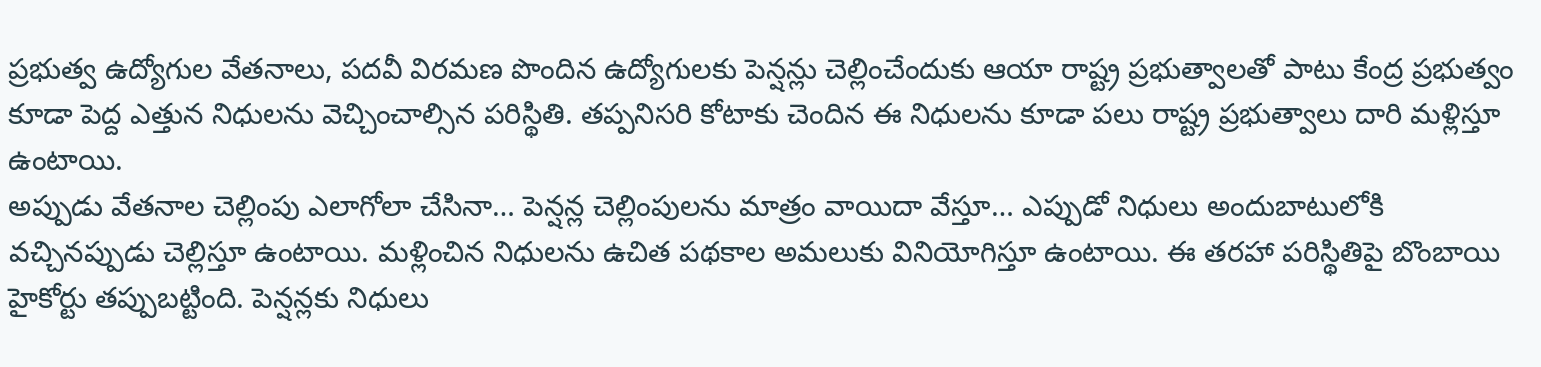ప్రభుత్వ ఉద్యోగుల వేతనాలు, పదవీ విరమణ పొందిన ఉద్యోగులకు పెన్షన్లు చెల్లించేందుకు ఆయా రాష్ట్ర ప్రభుత్వాలతో పాటు కేంద్ర ప్రభుత్వం కూడా పెద్ద ఎత్తున నిధులను వెచ్చించాల్సిన పరిస్థితి. తప్పనిసరి కోటాకు చెందిన ఈ నిధులను కూడా పలు రాష్ట్ర ప్రభుత్వాలు దారి మళ్లిస్తూ ఉంటాయి.
అప్పుడు వేతనాల చెల్లింపు ఎలాగోలా చేసినా… పెన్షన్ల చెల్లింపులను మాత్రం వాయిదా వేస్తూ… ఎప్పుడో నిధులు అందుబాటులోకి వచ్చినప్పుడు చెల్లిస్తూ ఉంటాయి. మళ్లించిన నిధులను ఉచిత పథకాల అమలుకు వినియోగిస్తూ ఉంటాయి. ఈ తరహా పరిస్థితిపై బొంబాయి హైకోర్టు తప్పుబట్టింది. పెన్షన్లకు నిధులు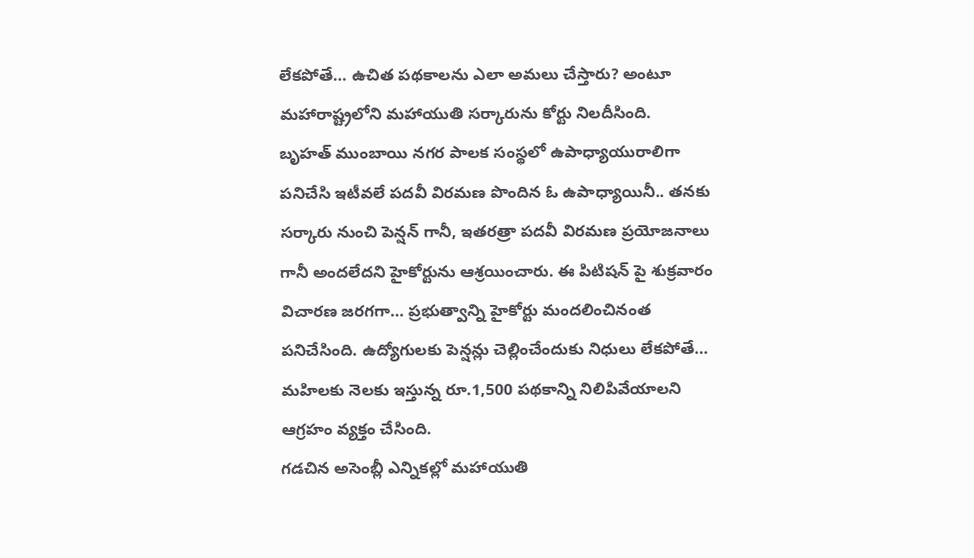లేకపోతే… ఉచిత పథకాలను ఎలా అమలు చేస్తారు? అంటూ మహారాష్ట్రలోని మహాయుతి సర్కారును కోర్టు నిలదీసింది.
బృహత్ ముంబాయి నగర పాలక సంస్థలో ఉపాధ్యాయురాలిగా పనిచేసి ఇటీవలే పదవీ విరమణ పొందిన ఓ ఉపాధ్యాయినీ.. తనకు సర్కారు నుంచి పెన్షన్ గానీ, ఇతరత్రా పదవీ విరమణ ప్రయోజనాలు గానీ అందలేదని హైకోర్టును ఆశ్రయించారు. ఈ పిటిషన్ పై శుక్రవారం విచారణ జరగగా… ప్రభుత్వాన్ని హైకోర్టు మందలించినంత పనిచేసింది. ఉద్యోగులకు పెన్షన్లు చెల్లించేందుకు నిధులు లేకపోతే… మహిలకు నెలకు ఇస్తున్న రూ.1,500 పథకాన్ని నిలిపివేయాలని ఆగ్రహం వ్యక్తం చేసింది.
గడచిన అసెంబ్లీ ఎన్నికల్లో మహాయుతి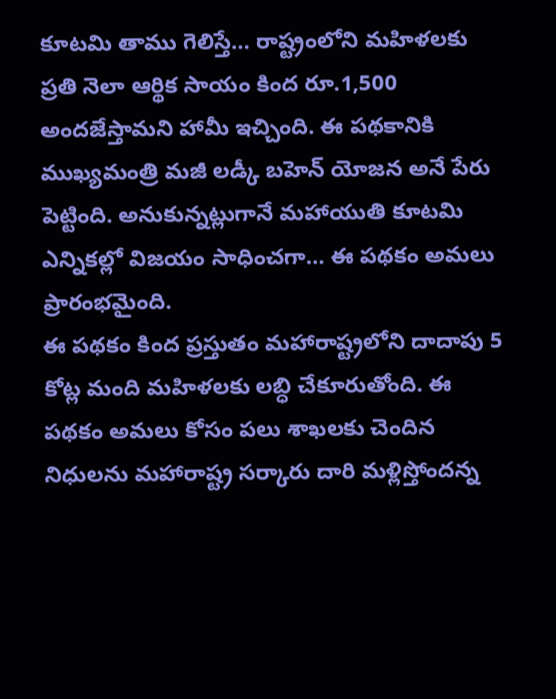కూటమి తాము గెలిస్తే… రాష్ట్రంలోని మహిళలకు ప్రతి నెలా ఆర్థిక సాయం కింద రూ.1,500 అందజేస్తామని హామీ ఇచ్చింది. ఈ పథకానికి ముఖ్యమంత్రి మజీ లడ్కీ బహెన్ యోజన అనే పేరు పెట్టింది. అనుకున్నట్లుగానే మహాయుతి కూటమి ఎన్నికల్లో విజయం సాధించగా… ఈ పథకం అమలు ప్రారంభమైంది.
ఈ పథకం కింద ప్రస్తుతం మహారాష్ట్రలోని దాదాపు 5 కోట్ల మంది మహిళలకు లబ్ధి చేకూరుతోంది. ఈ పథకం అమలు కోసం పలు శాఖలకు చెందిన నిధులను మహారాష్ట్ర సర్కారు దారి మళ్లిస్తోందన్న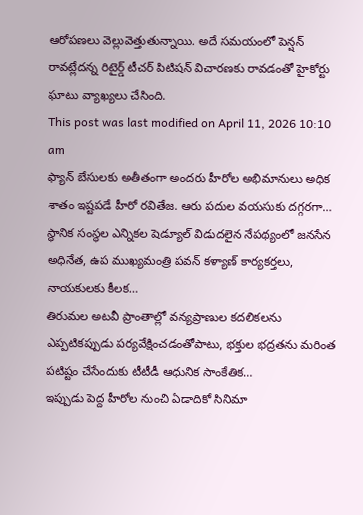ఆరోపణలు వెల్లువెత్తుతున్నాయి. అదే సమయంలో పెన్షన్ రావట్లేదన్న రిటైర్డ్ టీచర్ పిటిషన్ విచారణకు రావడంతో హైకోర్టు ఘాటు వ్యాఖ్యలు చేసింది.
This post was last modified on April 11, 2026 10:10 am
ఫ్యాన్ బేసులకు అతీతంగా అందరు హీరోల అభిమానులు అధిక శాతం ఇష్టపడే హీరో రవితేజ. ఆరు పదుల వయసుకు దగ్గరగా…
స్థానిక సంస్థల ఎన్నికల షెడ్యూల్ విడుదలైన నేపథ్యంలో జనసేన అధినేత, ఉప ముఖ్యమంత్రి పవన్ కళ్యాణ్ కార్యకర్తలు, నాయకులకు కీలక…
తిరుమల అటవీ ప్రాంతాల్లో వన్యప్రాణుల కదలికలను ఎప్పటికప్పుడు పర్యవేక్షించడంతోపాటు, భక్తుల భద్రతను మరింత పటిష్టం చేసేందుకు టీటీడీ ఆధునిక సాంకేతిక…
ఇప్పుడు పెద్ద హీరోల నుంచి ఏడాదికో సినిమా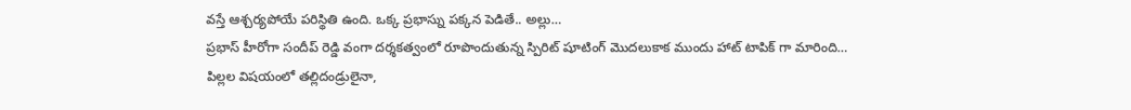వస్తే ఆశ్చర్యపోయే పరిస్థితి ఉంది. ఒక్క ప్రభాస్ను పక్కన పెడితే.. అల్లు…
ప్రభాస్ హీరోగా సందీప్ రెడ్డి వంగా దర్శకత్వంలో రూపొందుతున్న స్పిరిట్ షూటింగ్ మొదలుకాక ముందు హాట్ టాపిక్ గా మారింది…
పిల్లల విషయంలో తల్లిదండ్రులైనా,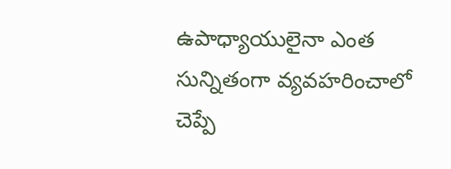ఉపాధ్యాయులైనా ఎంత సున్నితంగా వ్యవహరించాలో చెప్పే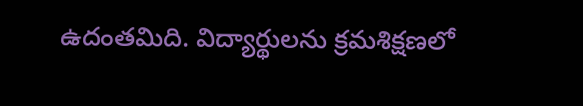ఉదంతమిది. విద్యార్థులను క్రమశిక్షణలో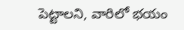పెట్టాలని, వారిలో భయం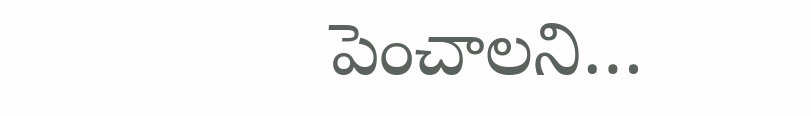పెంచాలని…